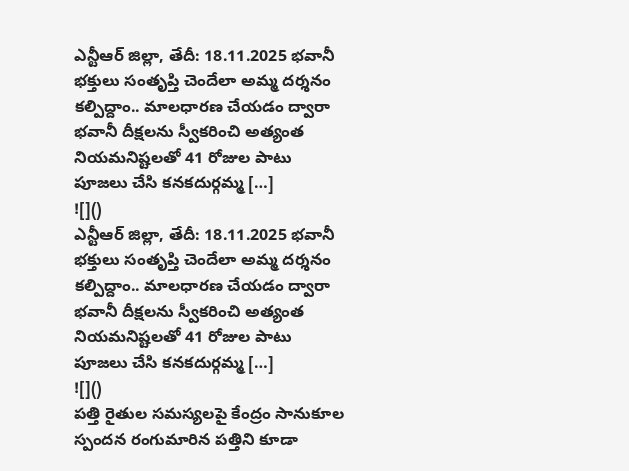ఎన్టీఆర్ జిల్లా, తేదీ: 18.11.2025 భవానీ భక్తులు సంతృప్తి చెందేలా అమ్మ దర్శనం కల్పిద్దాం.. మాలధారణ చేయడం ద్వారా భవానీ దీక్షలను స్వీకరించి అత్యంత నియమనిష్టలతో 41 రోజుల పాటు పూజలు చేసి కనకదుర్గమ్మ […]
![]()
ఎన్టీఆర్ జిల్లా, తేదీ: 18.11.2025 భవానీ భక్తులు సంతృప్తి చెందేలా అమ్మ దర్శనం కల్పిద్దాం.. మాలధారణ చేయడం ద్వారా భవానీ దీక్షలను స్వీకరించి అత్యంత నియమనిష్టలతో 41 రోజుల పాటు పూజలు చేసి కనకదుర్గమ్మ […]
![]()
పత్తి రైతుల సమస్యలపై కేంద్రం సానుకూల స్పందన రంగుమారిన పత్తిని కూడా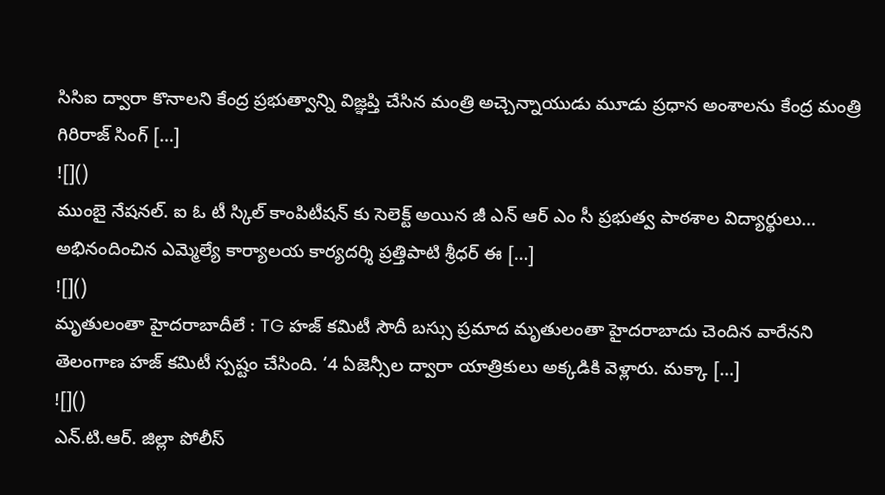సిసిఐ ద్వారా కొనాలని కేంద్ర ప్రభుత్వాన్ని విజ్ఞప్తి చేసిన మంత్రి అచ్చెన్నాయుడు మూడు ప్రధాన అంశాలను కేంద్ర మంత్రి గిరిరాజ్ సింగ్ […]
![]()
ముంబై నేషనల్. ఐ ఓ టీ స్కిల్ కాంపిటీషన్ కు సెలెక్ట్ అయిన జీ ఎన్ ఆర్ ఎం సీ ప్రభుత్వ పాఠశాల విద్యార్థులు… అభినందించిన ఎమ్మెల్యే కార్యాలయ కార్యదర్శి ప్రత్తిపాటి శ్రీధర్ ఈ […]
![]()
మృతులంతా హైదరాబాదీలే : TG హజ్ కమిటీ సౌదీ బస్సు ప్రమాద మృతులంతా హైదరాబాదు చెందిన వారేనని తెలంగాణ హజ్ కమిటీ స్పష్టం చేసింది. ‘4 ఏజెన్సీల ద్వారా యాత్రికులు అక్కడికి వెళ్లారు. మక్కా […]
![]()
ఎన్.టి.ఆర్. జిల్లా పోలీస్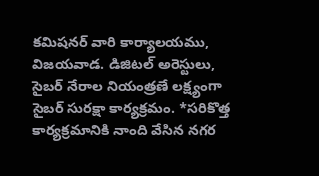కమిషనర్ వారి కార్యాలయము, విజయవాడ. డిజిటల్ అరెస్టులు, సైబర్ నేరాల నియంత్రణే లక్ష్యంగా సైబర్ సురక్షా కార్యక్రమం. *సరికొత్త కార్యక్రమానికి నాంది వేసిన నగర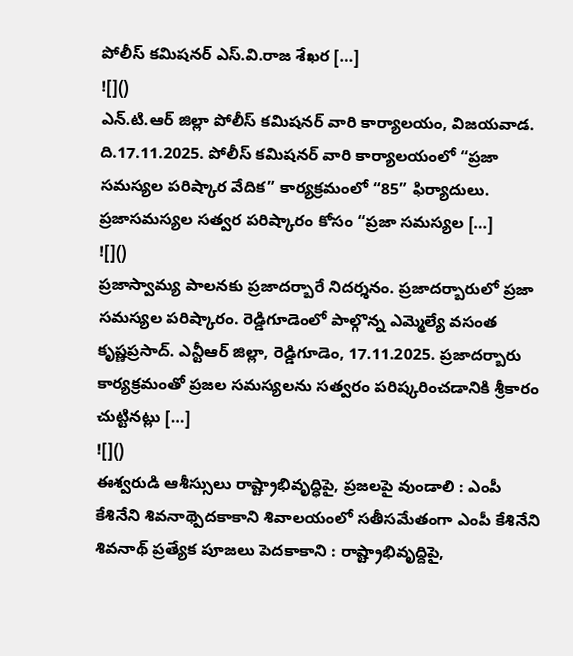పోలీస్ కమిషనర్ ఎస్.వి.రాజ శేఖర […]
![]()
ఎన్.టి.ఆర్ జిల్లా పోలీస్ కమిషనర్ వారి కార్యాలయం, విజయవాడ. ది.17.11.2025. పోలీస్ కమిషనర్ వారి కార్యాలయంలో “ప్రజా సమస్యల పరిష్కార వేదిక” కార్యక్రమంలో “85” ఫిర్యాదులు. ప్రజాసమస్యల సత్వర పరిష్కారం కోసం “ప్రజా సమస్యల […]
![]()
ప్రజాస్వామ్య పాలనకు ప్రజాదర్బారే నిదర్శనం. ప్రజాదర్బారులో ప్రజా సమస్యల పరిష్కారం. రెడ్డిగూడెంలో పాల్గొన్న ఎమ్మెల్యే వసంత కృష్ణప్రసాద్. ఎన్టీఆర్ జిల్లా, రెడ్డిగూడెం, 17.11.2025. ప్రజాదర్బారు కార్యక్రమంతో ప్రజల సమస్యలను సత్వరం పరిష్కరించడానికి శ్రీకారం చుట్టినట్లు […]
![]()
ఈశ్వరుడి ఆశీస్సులు రాష్ట్రాభివృద్ధిపై, ప్రజలపై వుండాలి : ఎంపీ కేశినేని శివనాథ్పెదకాకాని శివాలయంలో సతీసమేతంగా ఎంపీ కేశినేని శివనాథ్ ప్రత్యేక పూజలు పెదకాకాని : రాష్ట్రాభివృద్దిపై,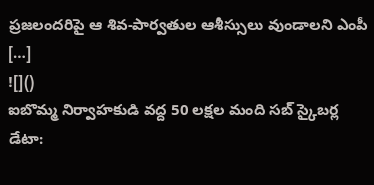ప్రజలందరిపై ఆ శివ-పార్వతుల ఆశీస్సులు వుండాలని ఎంపీ […]
![]()
ఐబొమ్మ నిర్వాహకుడి వద్ద 50 లక్షల మంది సబ్ స్కైబర్ల డేటా: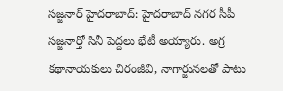సజ్జనార్ హైదరాబాద్: హైదరాబాద్ నగర సీపీ సజ్జనార్తో సినీ పెద్దలు భేటీ అయ్యారు. అగ్ర కథానాయకులు చిరంజీవి, నాగార్జునలతో పాటు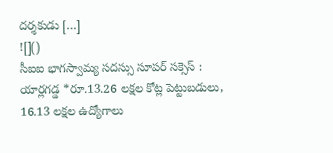దర్శకుడు […]
![]()
సీఐఐ భాగస్వామ్య సదస్సు సూపర్ సక్సెస్ : యార్లగడ్డ *రూ.13.26 లక్షల కోట్ల పెట్టుబడులు, 16.13 లక్షల ఉద్యోగాలు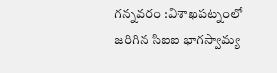గన్నవరం :విశాఖపట్నంలో జరిగిన సిఐఐ భాగస్వామ్య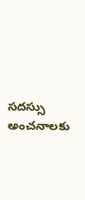సదస్సు అంచనాలకు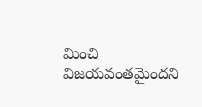మించి విజయవంతమైందని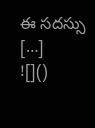ఈ సదస్సు […]
![]()